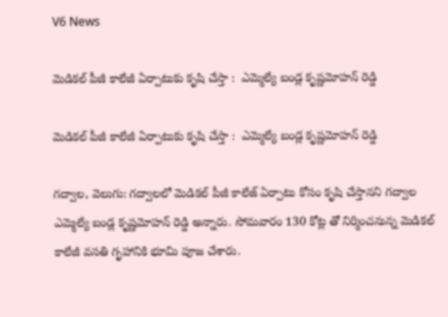V6 News

మెడికల్ పీజీ కాలేజీ ఏర్పాటుకు కృషి చేస్తా :  ఎమ్మెల్యే బండ్ల కృష్ణమోహన్ రెడ్డి

మెడికల్ పీజీ కాలేజీ ఏర్పాటుకు కృషి చేస్తా :  ఎమ్మెల్యే బండ్ల కృష్ణమోహన్ రెడ్డి

గద్వాల, వెలుగు: గద్వాలలో మెడికల్ పీజీ కాలేజ్ ఏర్పాటు కోసం కృషి చేస్తానని గద్వాల ఎమ్మెల్యే బండ్ల కృష్ణమోహన్ రెడ్డి అన్నారు. సోమవారం 130 కోట్ల తో నిర్మించనున్న మెడికల్ కాలేజీ వసతి గృహానికి భూమి పూజ చేశారు.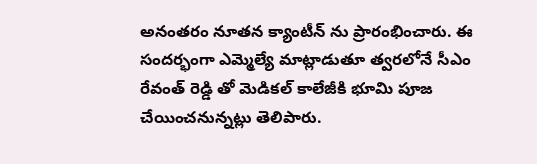అనంతరం నూతన క్యాంటీన్ ను ప్రారంభించారు. ఈ సందర్భంగా ఎమ్మెల్యే మాట్లాడుతూ త్వరలోనే సీఎం రేవంత్ రెడ్డి తో మెడికల్ కాలేజీకి భూమి పూజ చేయించనున్నట్లు తెలిపారు.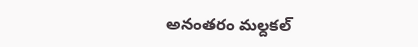అనంతరం మల్దకల్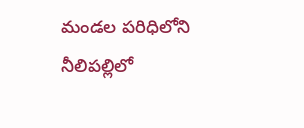మండల పరిధిలోని నీలిపల్లిలో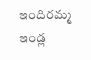ఇందిరమ్మ ఇండ్ల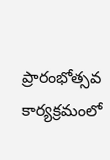ప్రారంభోత్సవ కార్యక్రమంలో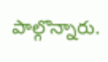పాల్గొన్నారు.